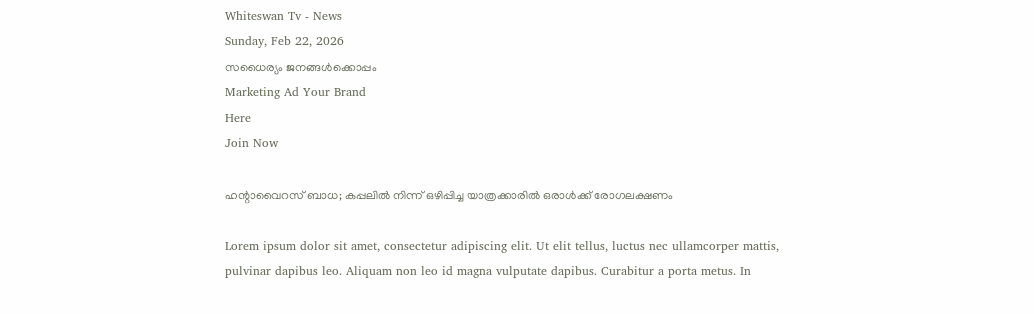Whiteswan Tv - News
Sunday, Feb 22, 2026
സധൈര്യം ജനങ്ങൾക്കൊപ്പം
Marketing Ad Your Brand
Here
Join Now

ഹന്റാവൈറസ് ബാധ; കപ്പലിൽ നിന്ന് ഒഴിപ്പിച്ച യാത്രക്കാരിൽ ഒരാൾക്ക് രോഗലക്ഷണം

Lorem ipsum dolor sit amet, consectetur adipiscing elit. Ut elit tellus, luctus nec ullamcorper mattis, pulvinar dapibus leo. Aliquam non leo id magna vulputate dapibus. Curabitur a porta metus. In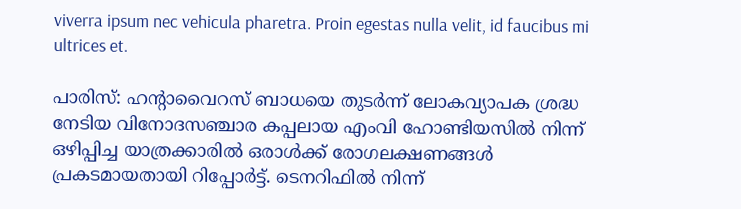viverra ipsum nec vehicula pharetra. Proin egestas nulla velit, id faucibus mi ultrices et.

പാരിസ്: ഹന്റാവൈറസ് ബാധയെ തുടർന്ന് ലോകവ്യാപക ശ്രദ്ധ നേടിയ വിനോദസഞ്ചാര കപ്പലായ എംവി ഹോണ്ടിയസിൽ നിന്ന് ഒഴിപ്പിച്ച യാത്രക്കാരിൽ ഒരാൾക്ക് രോഗലക്ഷണങ്ങൾ പ്രകടമായതായി റിപ്പോർട്ട്. ടെനറിഫിൽ നിന്ന്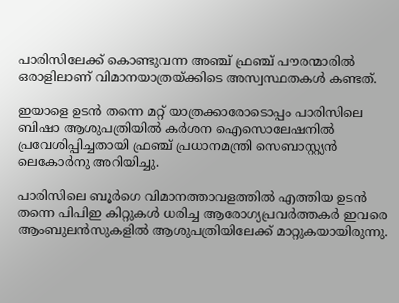പാരിസിലേക്ക് കൊണ്ടുവന്ന അഞ്ച് ഫ്രഞ്ച് പൗരന്മാരിൽ ഒരാളിലാണ് വിമാനയാത്രയ്ക്കിടെ അസ്വസ്ഥതകൾ കണ്ടത്.

ഇയാളെ ഉടൻ തന്നെ മറ്റ് യാത്രക്കാരോടൊപ്പം പാരിസിലെ ബിഷാ ആശുപത്രിയിൽ കർശന ഐസൊലേഷനിൽ പ്രവേശിപ്പിച്ചതായി ഫ്രഞ്ച് പ്രധാനമന്ത്രി സെബാസ്റ്റ്യൻ ലെകോർനു അറിയിച്ചു.

പാരിസിലെ ബൂർഗെ വിമാനത്താവളത്തിൽ എത്തിയ ഉടൻ തന്നെ പിപിഇ കിറ്റുകൾ ധരിച്ച ആരോഗ്യപ്രവർത്തകർ ഇവരെ ആംബുലൻസുകളിൽ ആശുപത്രിയിലേക്ക് മാറ്റുകയായിരുന്നു.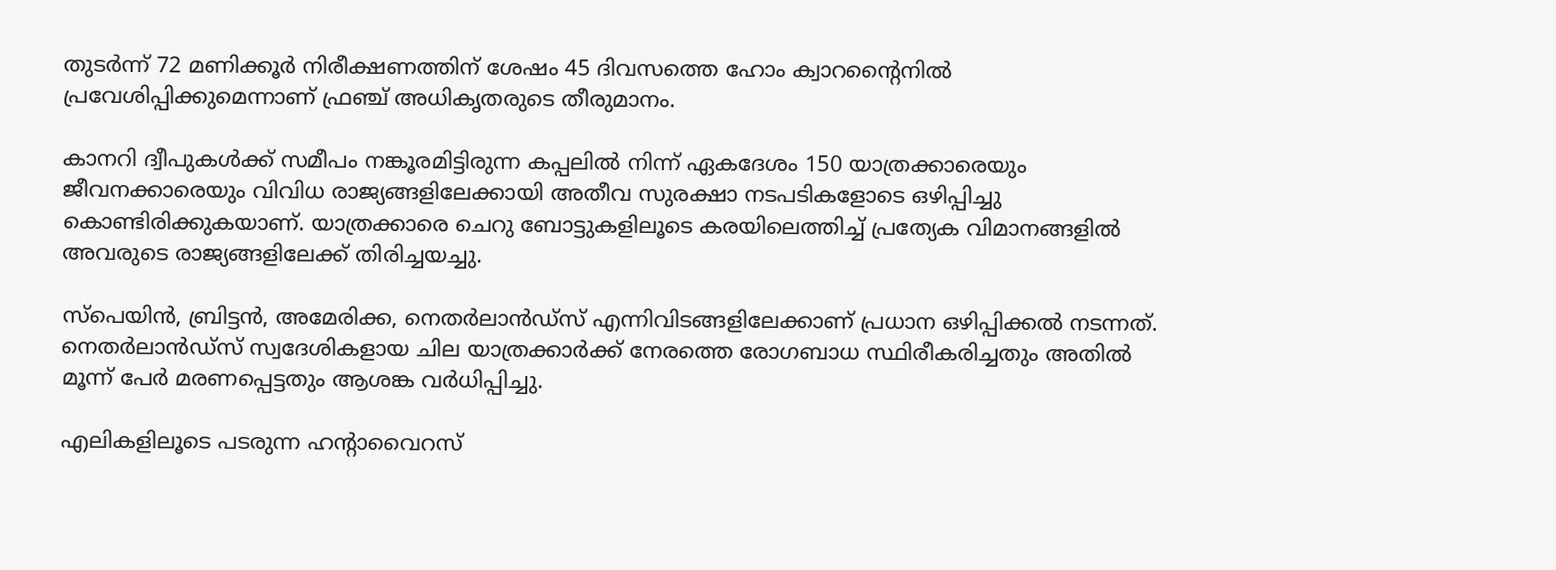തുടർന്ന് 72 മണിക്കൂർ നിരീക്ഷണത്തിന് ശേഷം 45 ദിവസത്തെ ഹോം ക്വാറന്റൈനിൽ പ്രവേശിപ്പിക്കുമെന്നാണ് ഫ്രഞ്ച് അധികൃതരുടെ തീരുമാനം.

കാനറി ദ്വീപുകൾക്ക് സമീപം നങ്കൂരമിട്ടിരുന്ന കപ്പലിൽ നിന്ന് ഏകദേശം 150 യാത്രക്കാരെയും ജീവനക്കാരെയും വിവിധ രാജ്യങ്ങളിലേക്കായി അതീവ സുരക്ഷാ നടപടികളോടെ ഒഴിപ്പിച്ചു കൊണ്ടിരിക്കുകയാണ്. യാത്രക്കാരെ ചെറു ബോട്ടുകളിലൂടെ കരയിലെത്തിച്ച് പ്രത്യേക വിമാനങ്ങളിൽ അവരുടെ രാജ്യങ്ങളിലേക്ക് തിരിച്ചയച്ചു.

സ്പെയിൻ, ബ്രിട്ടൻ, അമേരിക്ക, നെതർലാൻഡ്സ് എന്നിവിടങ്ങളിലേക്കാണ് പ്രധാന ഒഴിപ്പിക്കൽ നടന്നത്. നെതർലാൻഡ്സ് സ്വദേശികളായ ചില യാത്രക്കാർക്ക് നേരത്തെ രോഗബാധ സ്ഥിരീകരിച്ചതും അതിൽ മൂന്ന് പേർ മരണപ്പെട്ടതും ആശങ്ക വർധിപ്പിച്ചു.

എലികളിലൂടെ പടരുന്ന ഹന്റാവൈറസ്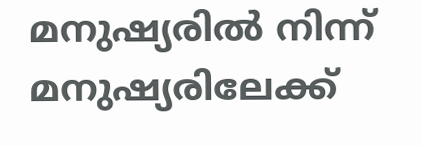മനുഷ്യരിൽ നിന്ന് മനുഷ്യരിലേക്ക്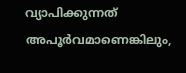വ്യാപിക്കുന്നത് അപൂർവമാണെങ്കിലും,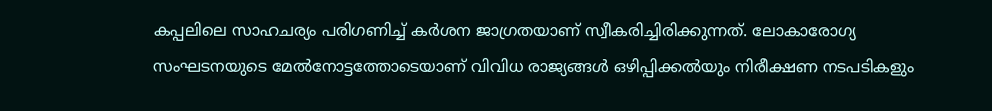കപ്പലിലെ സാഹചര്യം പരിഗണിച്ച് കർശന ജാഗ്രതയാണ് സ്വീകരിച്ചിരിക്കുന്നത്. ലോകാരോഗ്യ സംഘടനയുടെ മേൽനോട്ടത്തോടെയാണ് വിവിധ രാജ്യങ്ങൾ ഒഴിപ്പിക്കൽയും നിരീക്ഷണ നടപടികളും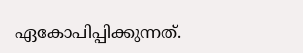ഏകോപിപ്പിക്കുന്നത്.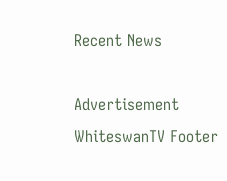Recent News

Advertisement
WhiteswanTV Footer